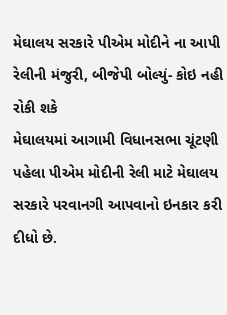મેઘાલય સરકારે પીએમ મોદીને ના આપી રેલીની મંજુરી, બીજેપી બોલ્યું- કોઇ નહી રોકી શકે
મેઘાલયમાં આગામી વિધાનસભા ચૂંટણી પહેલા પીએમ મોદીની રેલી માટે મેઘાલય સરકારે પરવાનગી આપવાનો ઇનકાર કરી દીધો છે.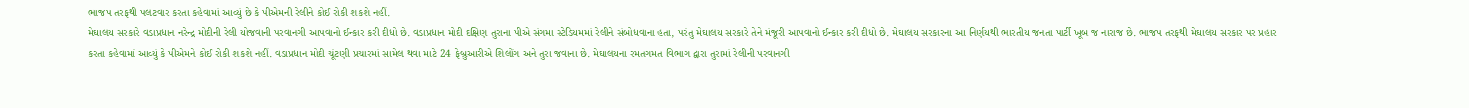ભાજપ તરફથી પલટવાર કરતા કહેવામાં આવ્યું છે કે પીએમની રેલીને કોઈ રોકી શકશે નહીં.
મેઘાલય સરકારે વડાપ્રધાન નરેન્દ્ર મોદીની રેલી યોજવાની પરવાનગી આપવાનો ઈન્કાર કરી દીધો છે. વડાપ્રધાન મોદી દક્ષિણ તુરાના પીએ સંગમા સ્ટેડિયમમાં રેલીને સંબોધવાના હતા, પરંતુ મેઘાલય સરકારે તેને મંજૂરી આપવાનો ઈન્કાર કરી દીધો છે. મેઘાલય સરકારના આ નિર્ણયથી ભારતીય જનતા પાર્ટી ખૂબ જ નારાજ છે. ભાજપ તરફથી મેઘાલય સરકાર પર પ્રહાર કરતા કહેવામાં આવ્યું કે પીએમને કોઈ રોકી શકશે નહીં. વડાપ્રધાન મોદી ચૂંટણી પ્રચારમાં સામેલ થવા માટે 24 ફેબ્રુઆરીએ શિલોંગ અને તુરા જવાના છે. મેઘાલયના રમતગમત વિભાગ દ્વારા તુરામાં રેલીની પરવાનગી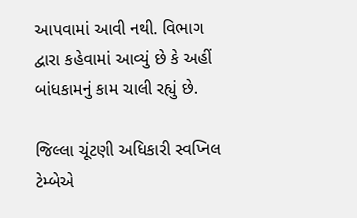આપવામાં આવી નથી. વિભાગ દ્વારા કહેવામાં આવ્યું છે કે અહીં બાંધકામનું કામ ચાલી રહ્યું છે.

જિલ્લા ચૂંટણી અધિકારી સ્વપ્નિલ ટેમ્બેએ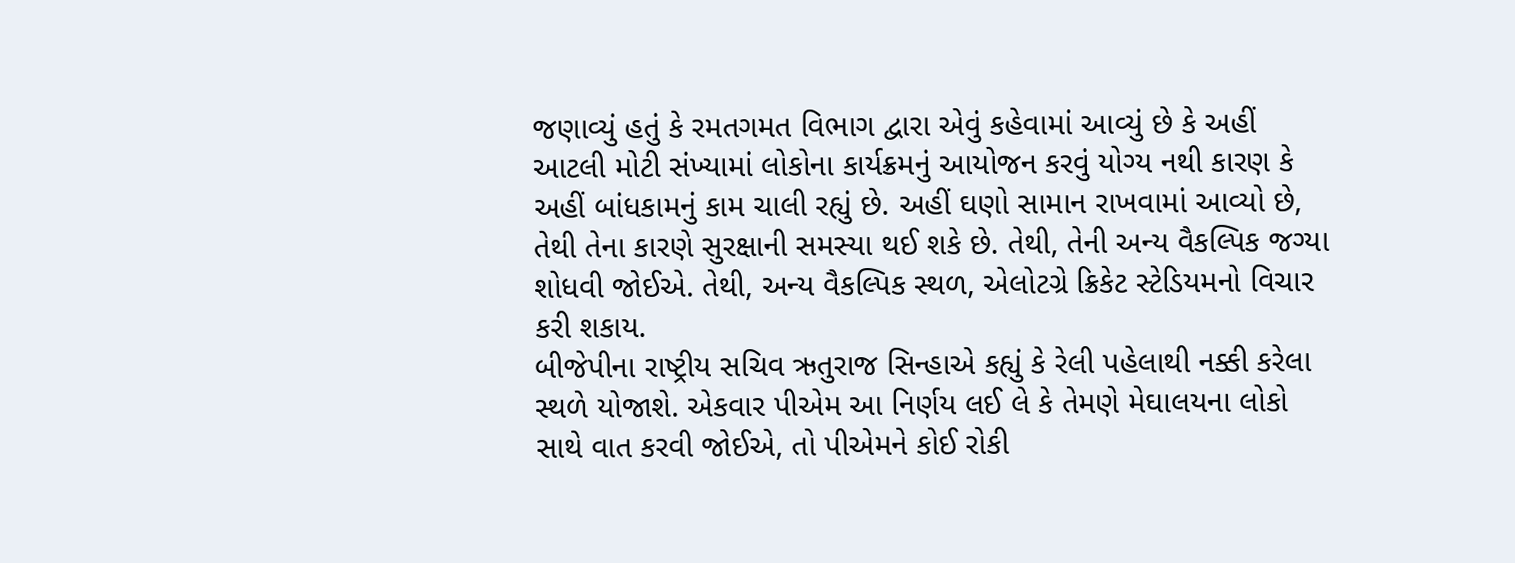જણાવ્યું હતું કે રમતગમત વિભાગ દ્વારા એવું કહેવામાં આવ્યું છે કે અહીં આટલી મોટી સંખ્યામાં લોકોના કાર્યક્રમનું આયોજન કરવું યોગ્ય નથી કારણ કે અહીં બાંધકામનું કામ ચાલી રહ્યું છે. અહીં ઘણો સામાન રાખવામાં આવ્યો છે, તેથી તેના કારણે સુરક્ષાની સમસ્યા થઈ શકે છે. તેથી, તેની અન્ય વૈકલ્પિક જગ્યા શોધવી જોઈએ. તેથી, અન્ય વૈકલ્પિક સ્થળ, એલોટગ્રે ક્રિકેટ સ્ટેડિયમનો વિચાર કરી શકાય.
બીજેપીના રાષ્ટ્રીય સચિવ ઋતુરાજ સિન્હાએ કહ્યું કે રેલી પહેલાથી નક્કી કરેલા સ્થળે યોજાશે. એકવાર પીએમ આ નિર્ણય લઈ લે કે તેમણે મેઘાલયના લોકો સાથે વાત કરવી જોઈએ, તો પીએમને કોઈ રોકી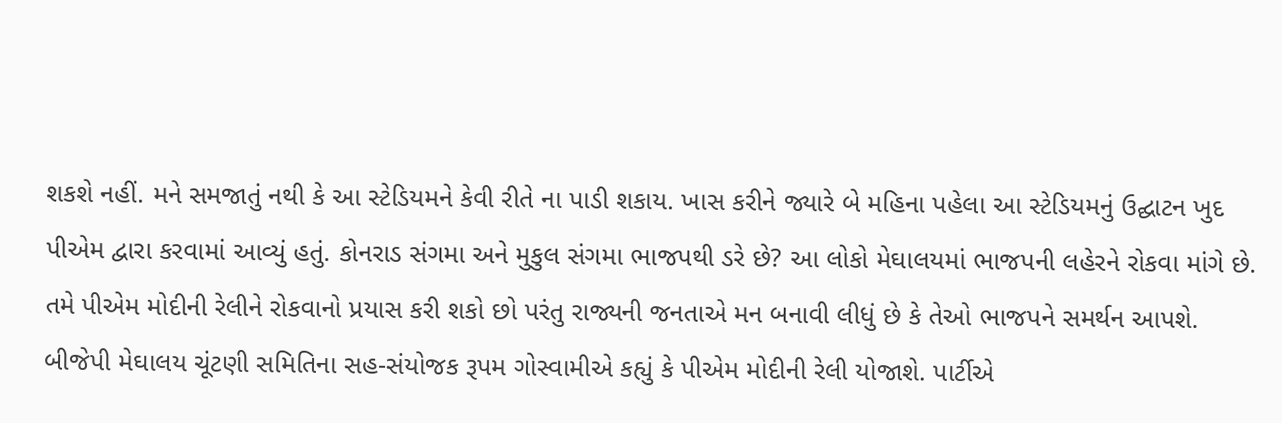શકશે નહીં. મને સમજાતું નથી કે આ સ્ટેડિયમને કેવી રીતે ના પાડી શકાય. ખાસ કરીને જ્યારે બે મહિના પહેલા આ સ્ટેડિયમનું ઉદ્ઘાટન ખુદ પીએમ દ્વારા કરવામાં આવ્યું હતું. કોનરાડ સંગમા અને મુકુલ સંગમા ભાજપથી ડરે છે? આ લોકો મેઘાલયમાં ભાજપની લહેરને રોકવા માંગે છે. તમે પીએમ મોદીની રેલીને રોકવાનો પ્રયાસ કરી શકો છો પરંતુ રાજ્યની જનતાએ મન બનાવી લીધું છે કે તેઓ ભાજપને સમર્થન આપશે.
બીજેપી મેઘાલય ચૂંટણી સમિતિના સહ-સંયોજક રૂપમ ગોસ્વામીએ કહ્યું કે પીએમ મોદીની રેલી યોજાશે. પાર્ટીએ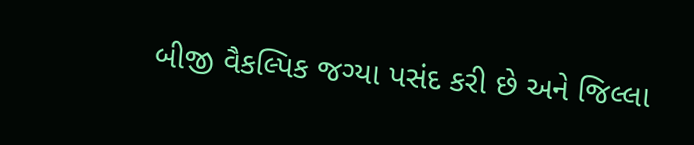બીજી વૈકલ્પિક જગ્યા પસંદ કરી છે અને જિલ્લા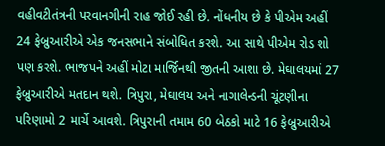વહીવટીતંત્રની પરવાનગીની રાહ જોઈ રહી છે. નોંધનીય છે કે પીએમ અહીં 24 ફેબ્રુઆરીએ એક જનસભાને સંબોધિત કરશે. આ સાથે પીએમ રોડ શો પણ કરશે. ભાજપને અહીં મોટા માર્જિનથી જીતની આશા છે. મેઘાલયમાં 27 ફેબ્રુઆરીએ મતદાન થશે. ત્રિપુરા, મેઘાલય અને નાગાલેન્ડની ચૂંટણીના પરિણામો 2 માર્ચે આવશે. ત્રિપુરાની તમામ 60 બેઠકો માટે 16 ફેબ્રુઆરીએ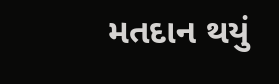મતદાન થયું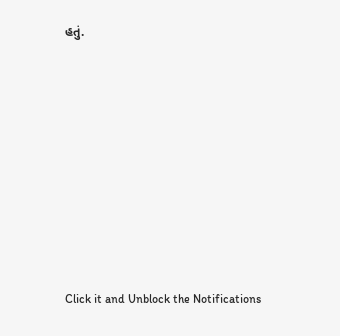હતું.












Click it and Unblock the Notifications